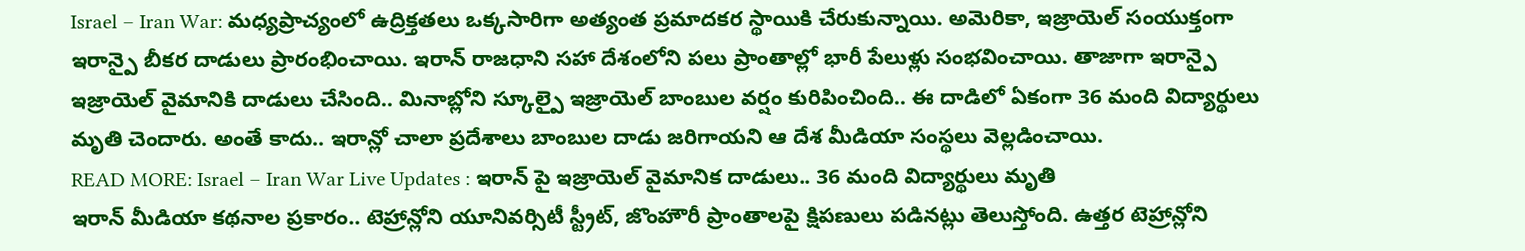Israel – Iran War: మధ్యప్రాచ్యంలో ఉద్రిక్తతలు ఒక్కసారిగా అత్యంత ప్రమాదకర స్థాయికి చేరుకున్నాయి. అమెరికా, ఇజ్రాయెల్ సంయుక్తంగా ఇరాన్పై బీకర దాడులు ప్రారంభించాయి. ఇరాన్ రాజధాని సహా దేశంలోని పలు ప్రాంతాల్లో భారీ పేలుళ్లు సంభవించాయి. తాజాగా ఇరాన్పై ఇజ్రాయెల్ వైమానికి దాడులు చేసింది.. మినాబ్లోని స్కూల్పై ఇజ్రాయెల్ బాంబుల వర్షం కురిపించింది.. ఈ దాడిలో ఏకంగా 36 మంది విద్యార్థులు మృతి చెందారు. అంతే కాదు.. ఇరాన్లో చాలా ప్రదేశాలు బాంబుల దాడు జరిగాయని ఆ దేశ మీడియా సంస్థలు వెల్లడించాయి.
READ MORE: Israel – Iran War Live Updates : ఇరాన్ పై ఇజ్రాయెల్ వైమానిక దాడులు.. 36 మంది విద్యార్థులు మృతి
ఇరాన్ మీడియా కథనాల ప్రకారం.. టెహ్రాన్లోని యూనివర్సిటీ స్ట్రీట్, జొంహౌరీ ప్రాంతాలపై క్షిపణులు పడినట్లు తెలుస్తోంది. ఉత్తర టెహ్రాన్లోని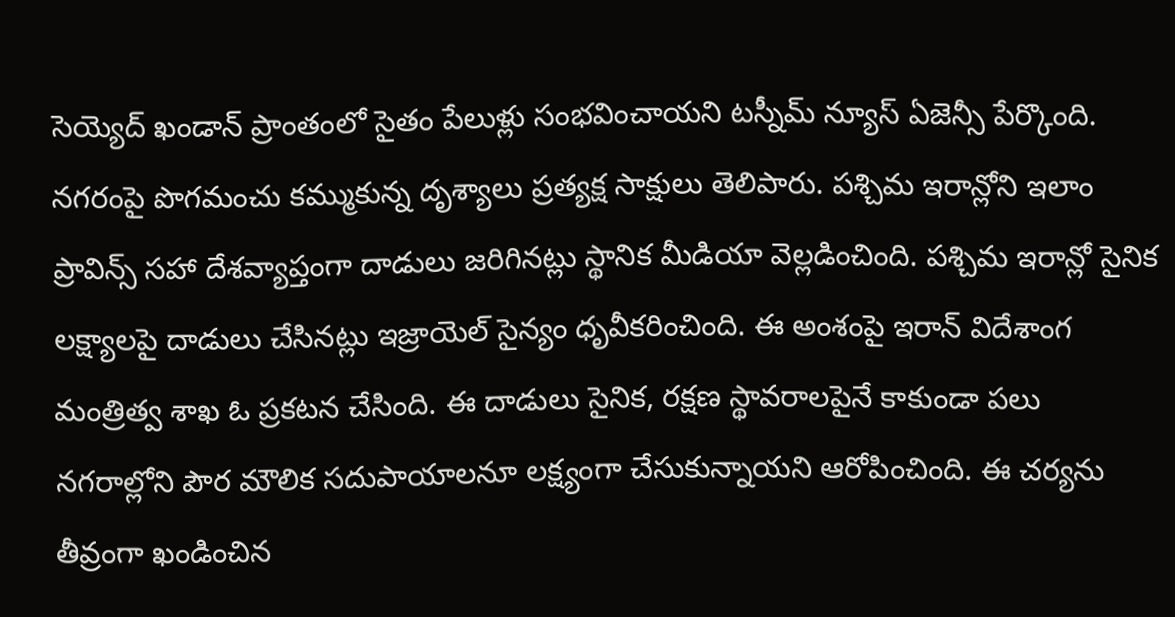సెయ్యెద్ ఖండాన్ ప్రాంతంలో సైతం పేలుళ్లు సంభవించాయని టస్నీమ్ న్యూస్ ఏజెన్సీ పేర్కొంది. నగరంపై పొగమంచు కమ్ముకున్న దృశ్యాలు ప్రత్యక్ష సాక్షులు తెలిపారు. పశ్చిమ ఇరాన్లోని ఇలాం ప్రావిన్స్ సహా దేశవ్యాప్తంగా దాడులు జరిగినట్లు స్థానిక మీడియా వెల్లడించింది. పశ్చిమ ఇరాన్లో సైనిక లక్ష్యాలపై దాడులు చేసినట్లు ఇజ్రాయెల్ సైన్యం ధృవీకరించింది. ఈ అంశంపై ఇరాన్ విదేశాంగ మంత్రిత్వ శాఖ ఓ ప్రకటన చేసింది. ఈ దాడులు సైనిక, రక్షణ స్థావరాలపైనే కాకుండా పలు నగరాల్లోని పౌర మౌలిక సదుపాయాలనూ లక్ష్యంగా చేసుకున్నాయని ఆరోపించింది. ఈ చర్యను తీవ్రంగా ఖండించిన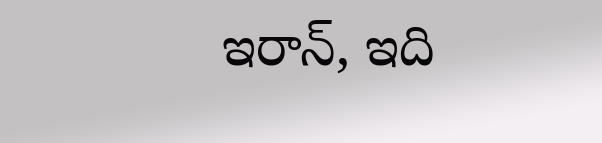ఇరాన్, ఇది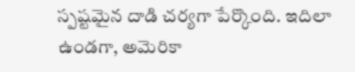స్పష్టమైన దాడి చర్యగా పేర్కొంది. ఇదిలా ఉండగా, అమెరికా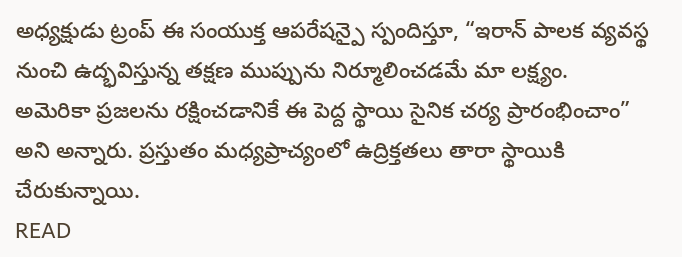అధ్యక్షుడు ట్రంప్ ఈ సంయుక్త ఆపరేషన్పై స్పందిస్తూ, “ఇరాన్ పాలక వ్యవస్థ నుంచి ఉద్భవిస్తున్న తక్షణ ముప్పును నిర్మూలించడమే మా లక్ష్యం. అమెరికా ప్రజలను రక్షించడానికే ఈ పెద్ద స్థాయి సైనిక చర్య ప్రారంభించాం” అని అన్నారు. ప్రస్తుతం మధ్యప్రాచ్యంలో ఉద్రిక్తతలు తారా స్థాయికి చేరుకున్నాయి.
READ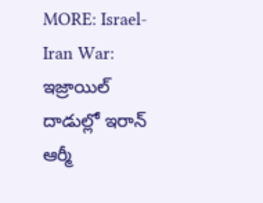MORE: Israel-Iran War: ఇజ్రాయిల్ దాడుల్లో ఇరాన్ ఆర్మీ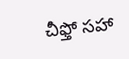చీఫ్తో సహా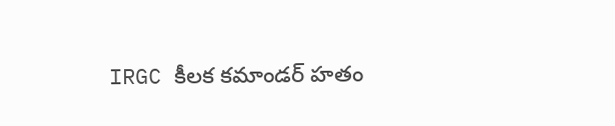IRGC కీలక కమాండర్ హతం